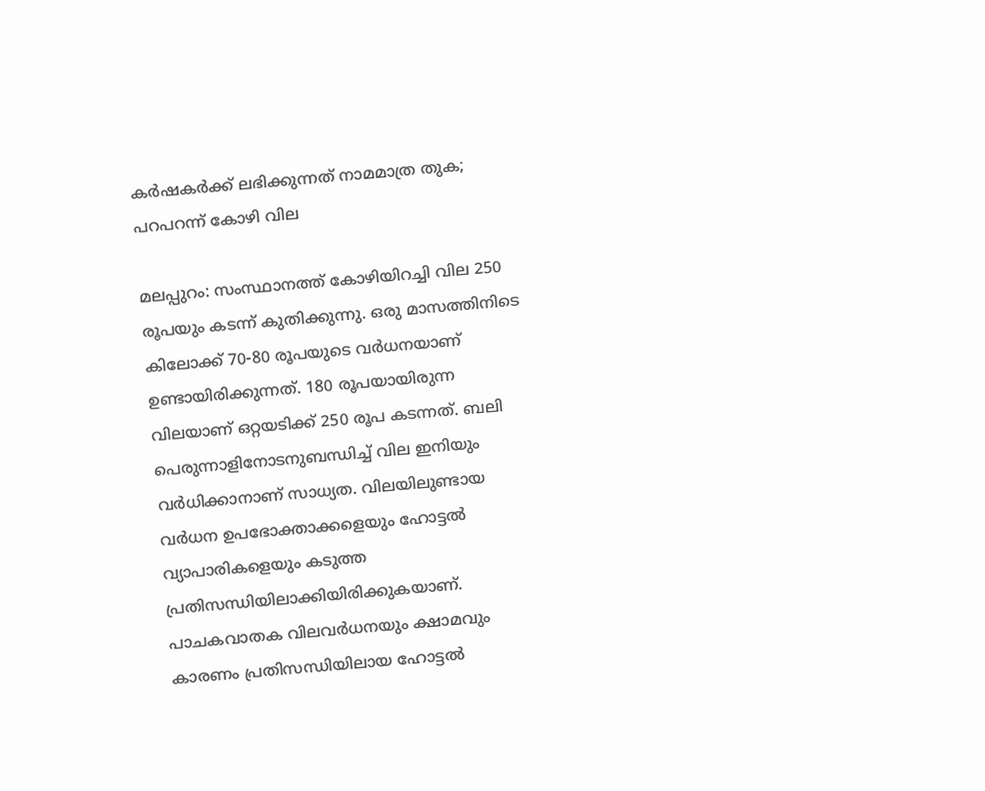കർഷകർക്ക് ലഭിക്കുന്നത് നാമമാത്ര തുക; പറപറന്ന് കോഴി വില

മലപ്പുറം: സംസ്ഥാനത്ത് കോഴിയിറച്ചി വില 250 രൂപയും കടന്ന് കുതിക്കുന്നു. ഒരു മാസത്തിനിടെ കിലോക്ക് 70-80 രൂപയുടെ വർധനയാണ് ഉണ്ടായിരിക്കുന്നത്. 180 രൂപയായിരുന്ന വിലയാണ് ഒറ്റയടിക്ക് 250 രൂപ കടന്നത്. ബലി പെരുന്നാളിനോടനുബന്ധിച്ച് വില ഇനിയും വർധിക്കാനാണ് സാധ്യത. വിലയിലുണ്ടായ വർധന ഉപഭോക്താക്കളെയും ഹോട്ടൽ വ്യാപാരികളെയും കടുത്ത പ്രതിസന്ധിയിലാക്കിയിരിക്കുകയാണ്. പാചകവാതക വിലവർധനയും ക്ഷാമവും കാരണം പ്രതിസന്ധിയിലായ ഹോട്ടൽ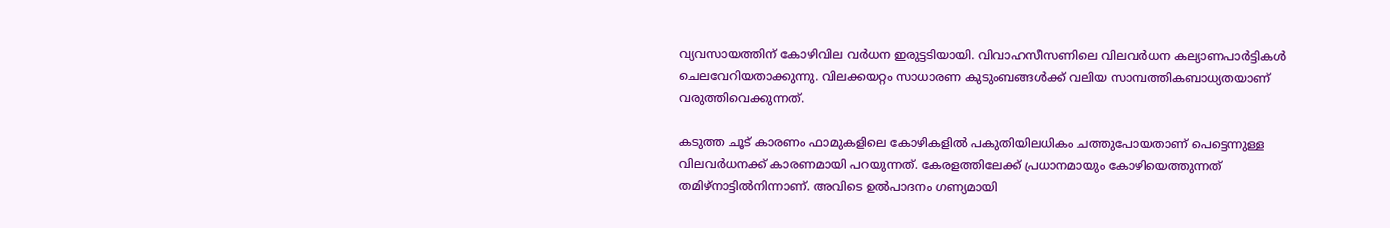വ്യവസായത്തിന് കോഴിവില വർധന ഇരുട്ടടിയായി. വിവാഹസീസണിലെ വിലവർധന കല്യാണപാർട്ടികൾ ചെലവേറിയതാക്കുന്നു. വിലക്കയറ്റം സാധാരണ കുടുംബങ്ങൾക്ക് വലിയ സാമ്പത്തികബാധ്യതയാണ് വരുത്തിവെക്കുന്നത്.

കടുത്ത ചൂട് കാരണം ഫാമുകളിലെ കോഴികളിൽ പകുതിയിലധികം ചത്തുപോയതാണ് പെട്ടെന്നുള്ള വിലവർധനക്ക് കാരണമായി പറയുന്നത്. കേരളത്തിലേക്ക് പ്രധാനമായും കോഴിയെത്തുന്നത് തമിഴ്‌നാട്ടിൽനിന്നാണ്. അവിടെ ഉൽപാദനം ഗണ്യമായി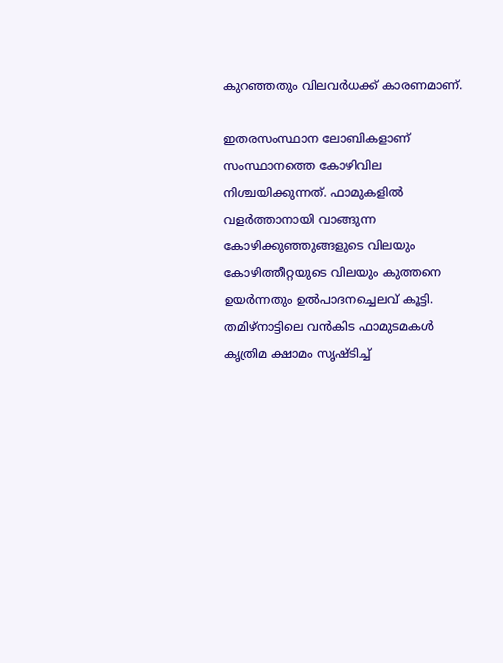കുറഞ്ഞതും വിലവർധക്ക് കാരണമാണ്.

ഇതരസംസ്ഥാന ലോബികളാണ് സംസ്ഥാനത്തെ കോഴിവില നിശ്ചയിക്കുന്നത്. ഫാമുകളിൽ വളർത്താനായി വാങ്ങുന്ന കോഴിക്കുഞ്ഞുങ്ങളുടെ വിലയും കോഴിത്തീറ്റയുടെ വിലയും കുത്തനെ ഉയർന്നതും ഉൽപാദനച്ചെലവ് കൂട്ടി. തമിഴ്‌നാട്ടിലെ വൻകിട ഫാമുടമകൾ കൃത്രിമ ക്ഷാമം സൃഷ്ടിച്ച്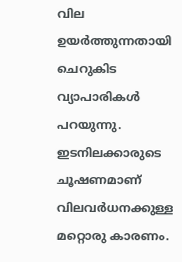വില ഉയർത്തുന്നതായി ചെറുകിട വ്യാപാരികൾ പറയുന്നു. ഇടനിലക്കാരുടെ ചൂഷണമാണ് വിലവർധനക്കുള്ള മറ്റൊരു കാരണം.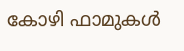കോഴി ഫാമുകൾ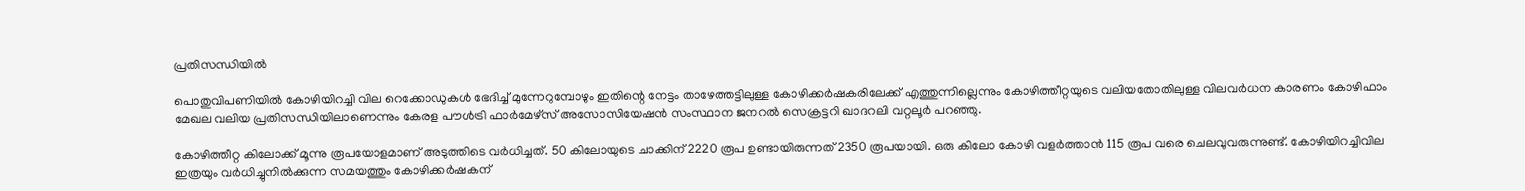പ്രതിസന്ധിയിൽ

പൊതുവിപണിയിൽ കോഴിയിറച്ചി വില റെക്കോഡുകൾ ഭേദിച്ച് മുന്നേറുമ്പോഴും ഇതിന്റെ നേട്ടം താഴേത്തട്ടിലുള്ള കോഴിക്കർഷകരിലേക്ക് എത്തുന്നില്ലെന്നും കോഴിത്തീറ്റയുടെ വലിയതോതിലുള്ള വിലവർധന കാരണം കോഴിഫാം മേഖല വലിയ പ്രതിസന്ധിയിലാണെന്നും കേരള പൗൾട്രി ഫാർമേഴ്സ് അസോസിയേഷൻ സംസ്ഥാന ജനറൽ സെക്രട്ടറി ഖാദറലി വറ്റലൂർ പറഞ്ഞു.

കോഴിത്തീറ്റ കിലോക്ക് മൂന്നു രൂപയോളമാണ് അടുത്തിടെ വർധിച്ചത്. 50 കിലോയുടെ ചാക്കിന് 2220 രൂപ ഉണ്ടായിരുന്നത് 2350 രൂപയായി. ഒരു കിലോ കോഴി വളർത്താൻ 115 രൂപ വരെ ചെലവുവരുന്നുണ്ട്. കോഴിയിറച്ചിവില ഇത്രയും വർധിച്ചുനിൽക്കുന്ന സമയത്തും കോഴിക്കർഷകന്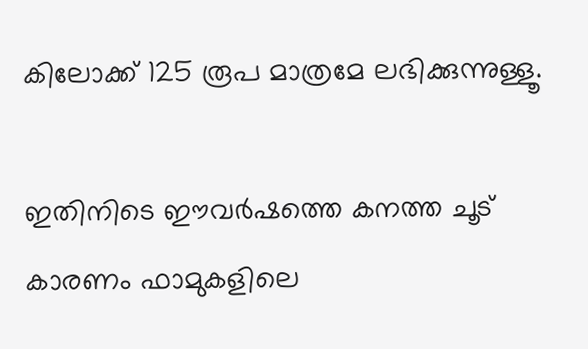കിലോക്ക് 125 രൂപ മാത്രമേ ലഭിക്കുന്നുള്ളൂ.

ഇതിനിടെ ഈവർഷത്തെ കനത്ത ചൂട് കാരണം ഫാമുകളിലെ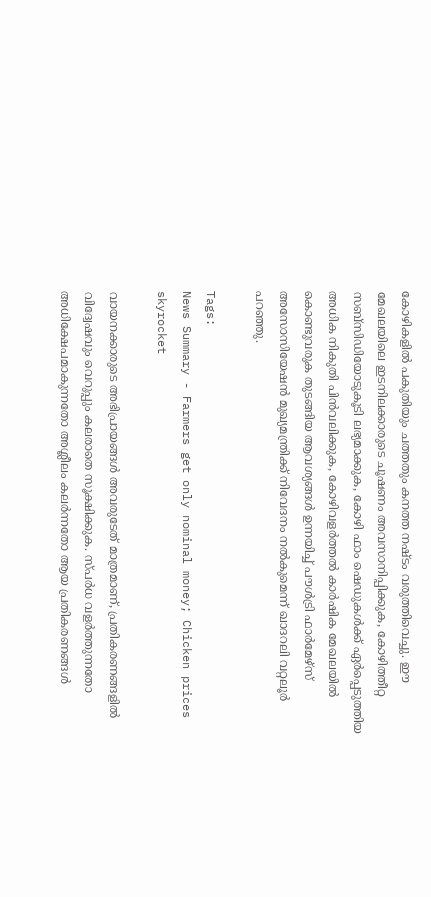കോഴികളിൽ പകുതിയും ചത്തതും കനത്ത നഷ്ടം വരുത്തിവെച്ചു. ഈ മേഖലയിലെ ഇടനിലക്കാരുടെ ചൂഷണം അവസാനിപ്പിക്കുക, കോഴിത്തീറ്റ സബ്സിഡിയോടുകൂടി ലഭ്യമാക്കുക, കോഴി ഫാം ഷെഡുകൾക്ക് ഏർപ്പെടുത്തിയ അധിക നികുതി പിൻവലിക്കുക, കോഴിവളർത്തൽ കാർഷിക മേഖലയിൽ കൊണ്ടുവരുക തുടങ്ങിയ ആവശ്യങ്ങൾ ഉന്നയിച്ച് പൗൾട്രി ഫാർമേഴ്സ് അസോസിയേഷൻ മുഖ്യമന്ത്രിക്ക് നിവേദനം നൽകുമെന്ന് ഖാദറലി വറ്റലൂർ പറഞ്ഞു.

Tags:
News Summary - Farmers get only nominal money; Chicken prices skyrocket

വായനക്കാരുടെ അഭിപ്രായങ്ങള്‍ അവരുടേത് മാത്രമാണ്, പ്രതികരണങ്ങളിൽ വിദ്വേഷവും വെറുപ്പും കലരാതെ സൂക്ഷിക്കുക. സ്പർധ വളർത്തുന്നതോ അധിക്ഷേപമാകുന്നതോ അശ്ലീലം കലർന്നതോ ആയ പ്രതികരണങ്ങൾ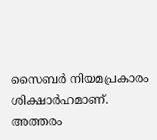സൈബർ നിയമപ്രകാരം ശിക്ഷാർഹമാണ്. അത്തരം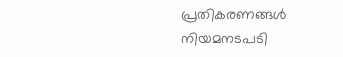പ്രതികരണങ്ങൾ നിയമനടപടി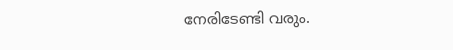നേരിടേണ്ടി വരും.